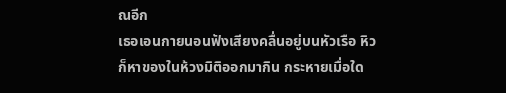ณอีก
เธอเอนกายนอนฟังเสียงคลื่นอยู่บนหัวเรือ หิวก็หาของในห้วงมิติออกมากิน กระหายเมื่อใด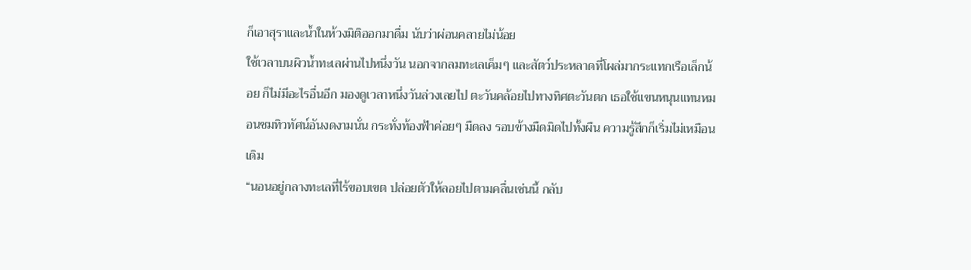ก็เอาสุราและน้ำในห้วงมิติออกมาดื่ม นับว่าผ่อนคลายไม่น้อย
ใช้เวลาบนผิวน้ำทะเลผ่านไปหนึ่งวัน นอกจากลมทะเลเค็มๆ และสัตว์ประหลาดที่โผล่มากระแทกเรือเล็กน้อย ก็ไม่มีอะไรอื่นอีก มองดูเวลาหนึ่งวันล่วงเลยไป ตะวันคล้อยไปทางทิศตะวันตก เธอใช้แขนหนุนแทนหมอนชมทิวทัศน์อันงดงามนั่น กระทั่งท้องฟ้าค่อยๆ มืดลง รอบข้างมืดมิดไปทั้งผืน ความรู้สึกก็เริ่มไม่เหมือนเดิม
“นอนอยู่กลางทะเลที่ไร้ขอบเขต ปล่อยตัวให้ลอยไปตามคลื่นเช่นนี้ กลับ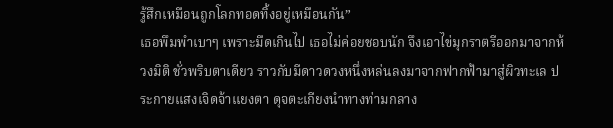รู้สึกเหมือนถูกโลกทอดทิ้งอยู่เหมือนกัน”
เธอพึมพำเบาๆ เพราะมืดเกินไป เธอไม่ค่อยชอบนัก จึงเอาไข่มุกราตรีออกมาจากห้วงมิติ ชั่วพริบตาเดียว ราวกับมีดาวดวงหนึ่งหล่นลงมาจากฟากฟ้ามาสู่ผิวทะเล ประกายแสงเจิดจ้าแยงตา ดุจตะเกียงนำทางท่ามกลาง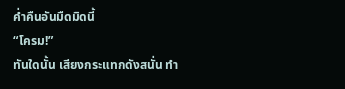ค่ำคืนอันมืดมิดนี้
“โครม!”
ทันใดนั้น เสียงกระแทกดังสนั่น ทำ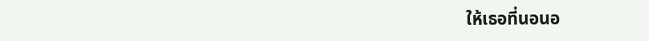ให้เธอที่นอนอ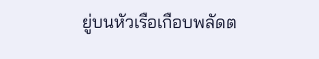ยู่บนหัวเรือเกือบพลัดต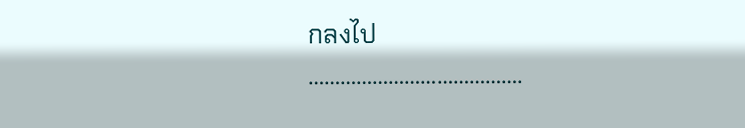กลงไป
………………………………….